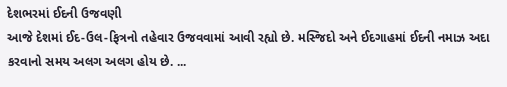દેશભરમાં ઈદની ઉજવણી
આજે દેશમાં ઈદ-ઉલ-ફિત્રનો તહેવાર ઉજવવામાં આવી રહ્યો છે. મસ્જિદો અને ઈદગાહમાં ઈદની નમાઝ અદા કરવાનો સમય અલગ અલગ હોય છે. ...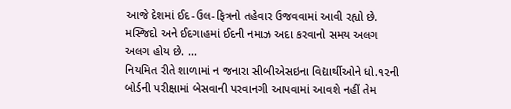આજે દેશમાં ઈદ-ઉલ-ફિત્રનો તહેવાર ઉજવવામાં આવી રહ્યો છે. મસ્જિદો અને ઈદગાહમાં ઈદની નમાઝ અદા કરવાનો સમય અલગ અલગ હોય છે. ...
નિયમિત રીતે શાળામાં ન જનારા સીબીએસઇના વિદ્યાર્થીઓને ધો.૧૨ની બોર્ડની પરીક્ષામાં બેસવાની પરવાનગી આપવામાં આવશે નહીં તેમ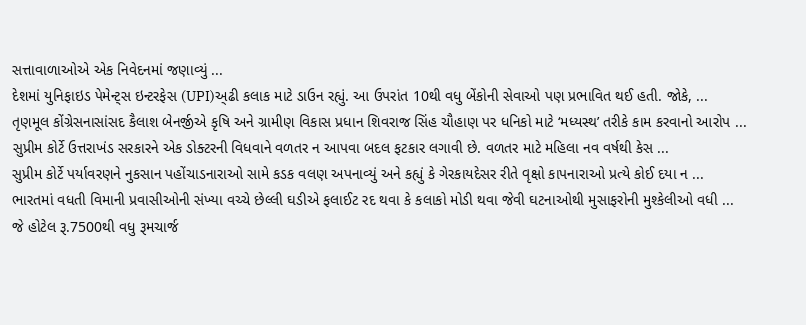સત્તાવાળાઓએ એક નિવેદનમાં જણાવ્યું ...
દેશમાં યુનિફાઇડ પેમેન્ટ્સ ઇન્ટરફેસ (UPI)અ્ઢી કલાક માટે ડાઉન રહ્યું. આ ઉપરાંત 10થી વધુ બેંકોની સેવાઓ પણ પ્રભાવિત થઈ હતી. જોકે, ...
તૃણમૂલ કોંગ્રેસનાસાંસદ કૈલાશ બેનર્જીએ કૃષિ અને ગ્રામીણ વિકાસ પ્રધાન શિવરાજ સિંહ ચૌહાણ પર ધનિકો માટે ‘મધ્યસ્થ’ તરીકે કામ કરવાનો આરોપ ...
સુપ્રીમ કોર્ટે ઉત્તરાખંડ સરકારને એક ડોક્ટરની વિધવાને વળતર ન આપવા બદલ ફટકાર લગાવી છે. વળતર માટે મહિલા નવ વર્ષથી કેસ ...
સુપ્રીમ કોર્ટે પર્યાવરણને નુકસાન પહોંચાડનારાઓ સામે કડક વલણ અપનાવ્યું અને કહ્યું કે ગેરકાયદેસર રીતે વૃક્ષો કાપનારાઓ પ્રત્યે કોઈ દયા ન ...
ભારતમાં વધતી વિમાની પ્રવાસીઓની સંખ્યા વચ્ચે છેલ્લી ઘડીએ ફલાઈટ રદ થવા કે કલાકો મોડી થવા જેવી ઘટનાઓથી મુસાફરોની મુશ્કેલીઓ વધી ...
જે હોટેલ રૂ.7500થી વધુ રૂમચાર્જ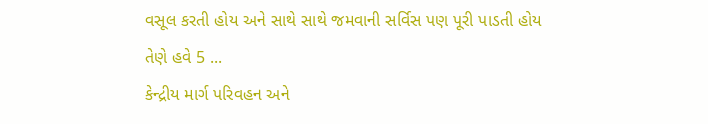વસૂલ કરતી હોય અને સાથે સાથે જમવાની સર્વિસ પણ પૂરી પાડતી હોય તેણે હવે 5 ...
કેન્દ્રીય માર્ગ પરિવહન અને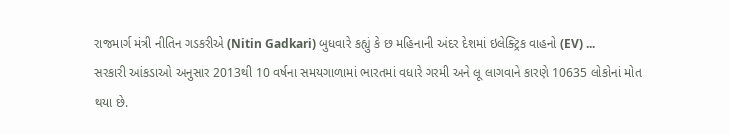રાજમાર્ગ મંત્રી નીતિન ગડકરીએ (Nitin Gadkari) બુધવારે કહ્યું કે છ મહિનાની અંદર દેશમાં ઇલેક્ટ્રિક વાહનો (EV) ...
સરકારી આંકડાઓ અનુસાર 2013થી 10 વર્ષના સમયગાળામાં ભારતમાં વધારે ગરમી અને લૂ લાગવાને કારણે 10635 લોકોનાં મોત થયા છે.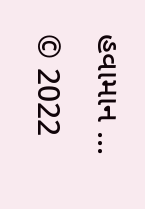હવામાન ...
© 2022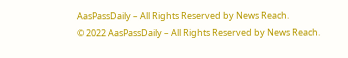AasPassDaily – All Rights Reserved by News Reach.
© 2022 AasPassDaily – All Rights Reserved by News Reach.